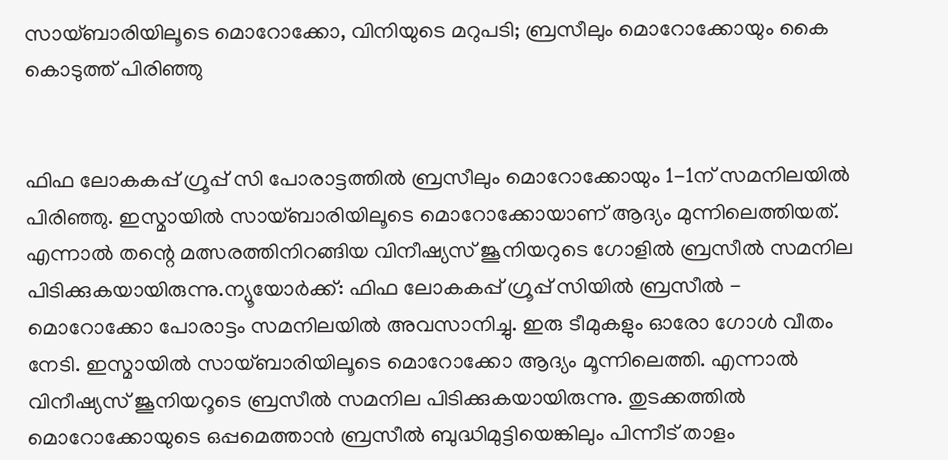സായ്ബാരിയിലൂടെ മൊറോക്കോ, വിനിയുടെ മറുപടി; ബ്രസീലും മൊറോക്കോയും കൈ കൊടുത്ത് പിരിഞ്ഞു


ഫിഫ ലോകകപ്പ് ഗ്രൂപ്പ് സി പോരാട്ടത്തിൽ ബ്രസീലും മൊറോക്കോയും 1-1ന് സമനിലയിൽ പിരിഞ്ഞു. ഇസ്മായിൽ സായ്ബാരിയിലൂടെ മൊറോക്കോയാണ് ആദ്യം മുന്നിലെത്തിയത്. എന്നാൽ തന്റെ മത്സരത്തിനിറങ്ങിയ വിനീഷ്യസ് ജൂനിയറുടെ ഗോളിൽ ബ്രസീൽ സമനില പിടിക്കുകയായിരുന്നു.ന്യൂയോര്‍ക്ക്: ഫിഫ ലോകകപ്പ് ഗ്രൂപ്പ് സിയില്‍ ബ്രസീല്‍ - മൊറോക്കോ പോരാട്ടം സമനിലയില്‍ അവസാനിച്ചു. ഇരു ടീമുകളും ഓരോ ഗോള്‍ വീതം നേടി. ഇസ്മായില്‍ സായ്ബാരിയിലൂടെ മൊറോക്കോ ആദ്യം മൂന്നിലെത്തി. എന്നാല്‍ വിനീഷ്യസ് ജൂനിയറൂടെ ബ്രസീല്‍ സമനില പിടിക്കുകയായിരുന്നു. തുടക്കത്തില്‍ മൊറോക്കോയുടെ ഒപ്പമെത്താന്‍ ബ്രസീല്‍ ബുദ്ധിമുട്ടിയെങ്കിലും പിന്നീട് താളം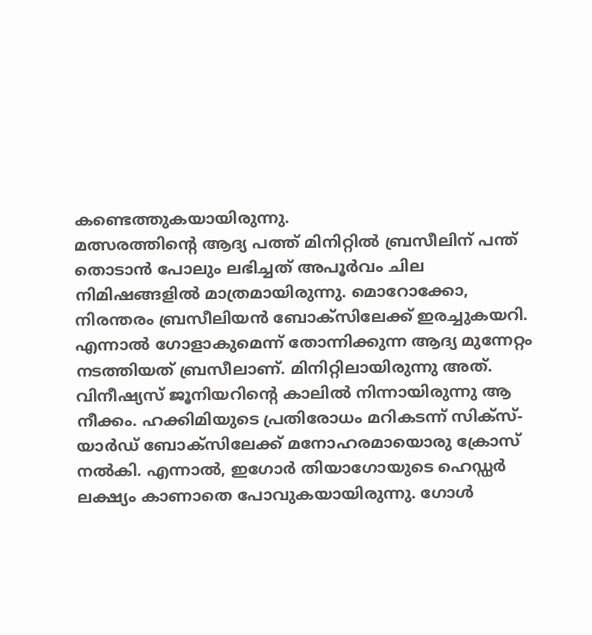കണ്ടെത്തുകയായിരുന്നു.
മത്സരത്തിന്റെ ആദ്യ പത്ത് മിനിറ്റില്‍ ബ്രസീലിന് പന്ത് തൊടാന്‍ പോലും ലഭിച്ചത് അപൂര്‍വം ചില നിമിഷങ്ങളില്‍ മാത്രമായിരുന്നു. മൊറോക്കോ, നിരന്തരം ബ്രസീലിയന്‍ ബോക്‌സിലേക്ക് ഇരച്ചുകയറി. എന്നാല്‍ ഗോളാകുമെന്ന് തോന്നിക്കുന്ന ആദ്യ മുന്നേറ്റം നടത്തിയത് ബ്രസീലാണ്. മിനിറ്റിലായിരുന്നു അത്. വിനീഷ്യസ് ജൂനിയറിന്റെ കാലില്‍ നിന്നായിരുന്നു ആ നീക്കം. ഹക്കിമിയുടെ പ്രതിരോധം മറികടന്ന് സിക്‌സ്-യാര്‍ഡ് ബോക്‌സിലേക്ക് മനോഹരമായൊരു ക്രോസ് നല്‍കി. എന്നാല്‍, ഇഗോര്‍ തിയാഗോയുടെ ഹെഡ്ഡര്‍ ലക്ഷ്യം കാണാതെ പോവുകയായിരുന്നു. ഗോള്‍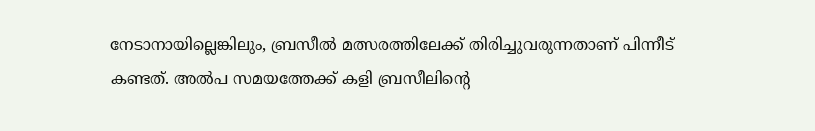നേടാനായില്ലെങ്കിലും, ബ്രസീല്‍ മത്സരത്തിലേക്ക് തിരിച്ചുവരുന്നതാണ് പിന്നീട് കണ്ടത്. അല്‍പ സമയത്തേക്ക് കളി ബ്രസീലിന്റെ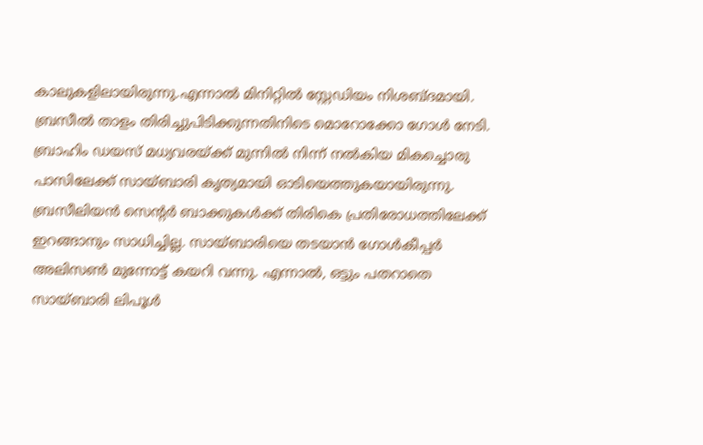കാലുകളിലായിരുന്നു.എന്നാല്‍ മിനിറ്റില്‍ സ്റ്റേഡിയം നിശബ്ദമായി. ബ്രസീല്‍ താളം തിരിച്ചുപിടിക്കുന്നതിനിടെ മൊറോക്കോ ഗോള്‍ നേടി. ബ്രാഹിം ഡയസ് മധ്യവരയ്ക്ക് മുന്നില്‍ നിന്ന് നല്‍കിയ മികച്ചൊരു പാസിലേക്ക് സായ്ബാരി കൃത്യമായി ഓടിയെത്തുകയായിരുന്നു. ബ്രസീലിയന്‍ സെന്റര്‍ ബാക്കുകള്‍ക്ക് തിരികെ പ്രതിരോധത്തിലേക്ക് ഇറങ്ങാനും സാധിച്ചില്ല. സായ്ബാരിയെ തടയാന്‍ ഗോള്‍കീപ്പര്‍ അലിസണ്‍ മുന്നോട്ട് കയറി വന്നു. എന്നാല്‍, ഒട്ടും പതറാതെ സായ്ബാരി ലിപൂള്‍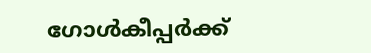ഗോള്‍കീപ്പര്‍ക്ക്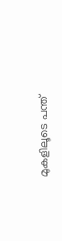മുകളിലൂടെ പന്ത്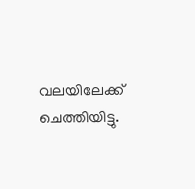വലയിലേക്ക് ചെത്തിയിട്ടു.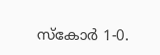സ്‌കോര്‍ 1-0.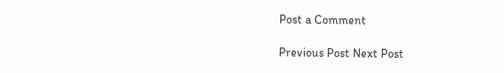Post a Comment

Previous Post Next Post